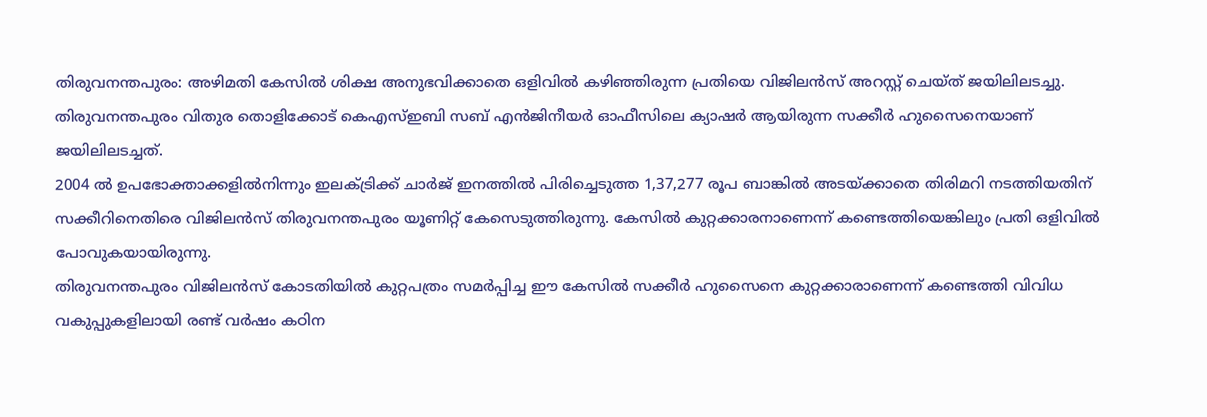തിരുവനന്തപുരം: അഴിമതി കേസിൽ ശിക്ഷ അനുഭവിക്കാതെ ഒളിവിൽ കഴിഞ്ഞിരുന്ന പ്രതിയെ വിജിലൻസ് അറസ്റ്റ് ചെയ്ത് ജയിലിലടച്ചു. തിരുവനന്തപുരം വിതുര തൊളിക്കോട് കെഎസ്ഇബി സബ് എൻജിനീയർ ഓഫീസിലെ ക്യാഷർ ആയിരുന്ന സക്കീർ ഹുസൈനെയാണ് ജയിലിലടച്ചത്.
2004 ൽ ഉപഭോക്താക്കളിൽനിന്നും ഇലക്ട്രിക്ക് ചാർജ് ഇനത്തിൽ പിരിച്ചെടുത്ത 1,37,277 രൂപ ബാങ്കിൽ അടയ്ക്കാതെ തിരിമറി നടത്തിയതിന് സക്കീറിനെതിരെ വിജിലൻസ് തിരുവനന്തപുരം യൂണിറ്റ് കേസെടുത്തിരുന്നു. കേസിൽ കുറ്റക്കാരനാണെന്ന് കണ്ടെത്തിയെങ്കിലും പ്രതി ഒളിവിൽ പോവുകയായിരുന്നു.
തിരുവനന്തപുരം വിജിലൻസ് കോടതിയിൽ കുറ്റപത്രം സമർപ്പിച്ച ഈ കേസിൽ സക്കീർ ഹുസൈനെ കുറ്റക്കാരാണെന്ന് കണ്ടെത്തി വിവിധ വകുപ്പുകളിലായി രണ്ട് വർഷം കഠിന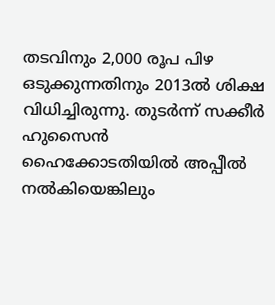തടവിനും 2,000 രൂപ പിഴ ഒടുക്കുന്നതിനും 2013ൽ ശിക്ഷ വിധിച്ചിരുന്നു. തുടർന്ന് സക്കീർ ഹുസൈൻ ഹൈക്കോടതിയിൽ അപ്പീൽ നൽകിയെങ്കിലും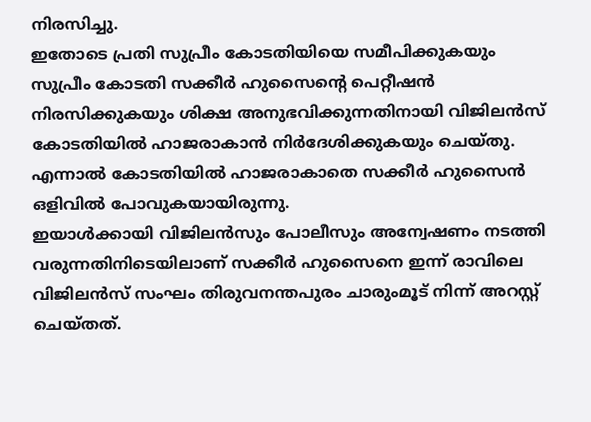നിരസിച്ചു.
ഇതോടെ പ്രതി സുപ്രീം കോടതിയിയെ സമീപിക്കുകയും സുപ്രീം കോടതി സക്കീർ ഹുസൈന്റെ പെറ്റീഷൻ നിരസിക്കുകയും ശിക്ഷ അനുഭവിക്കുന്നതിനായി വിജിലൻസ് കോടതിയിൽ ഹാജരാകാൻ നിർദേശിക്കുകയും ചെയ്തു. എന്നാൽ കോടതിയിൽ ഹാജരാകാതെ സക്കീർ ഹുസൈൻ ഒളിവിൽ പോവുകയായിരുന്നു.
ഇയാൾക്കായി വിജിലൻസും പോലീസും അന്വേഷണം നടത്തി വരുന്നതിനിടെയിലാണ് സക്കീർ ഹുസൈനെ ഇന്ന് രാവിലെ വിജിലൻസ് സംഘം തിരുവനന്തപുരം ചാരുംമൂട് നിന്ന് അറസ്റ്റ് ചെയ്തത്.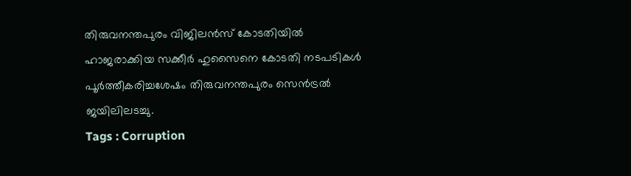തിരുവനന്തപുരം വിജിലൻസ് കോടതിയിൽ ഹാജരാക്കിയ സക്കീർ ഹുസൈനെ കോടതി നടപടികൾ പൂർത്തീകരിച്ചശേഷം തിരുവനന്തപുരം സെൻട്രൽ ജയിലിലടച്ചു.
Tags : Corruption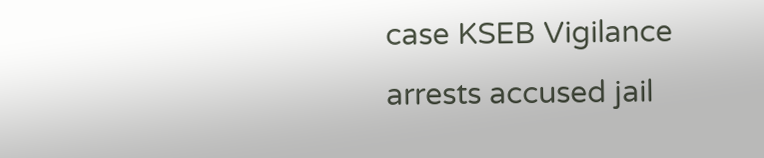case KSEB Vigilance arrests accused jail